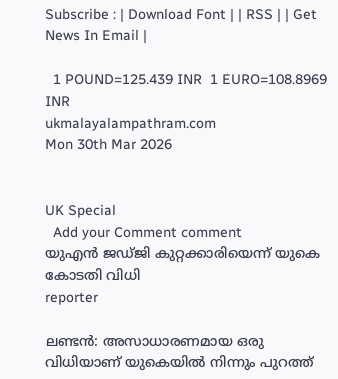Subscribe : | Download Font | | RSS | | Get News In Email |

  1 POUND=125.439 INR  1 EURO=108.8969 INR
ukmalayalampathram.com
Mon 30th Mar 2026


UK Special
  Add your Comment comment
യുഎന്‍ ജഡ്ജി കുറ്റക്കാരിയെന്ന് യുകെ കോടതി വിധി
reporter

ലണ്ടന്‍: അസാധാരണമായ ഒരു വിധിയാണ് യുകെയില്‍ നിന്നും പുറത്ത്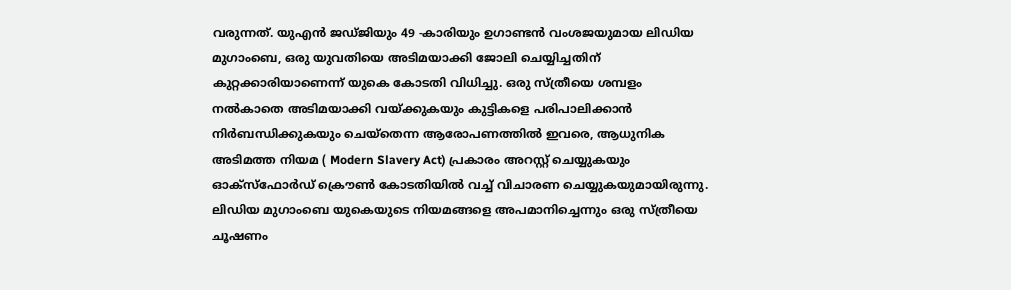വരുന്നത്. യുഎന്‍ ജഡ്ജിയും 49 -കാരിയും ഉഗാണ്ടന്‍ വംശജയുമായ ലിഡിയ മുഗാംബെ, ഒരു യുവതിയെ അടിമയാക്കി ജോലി ചെയ്യിച്ചതിന് കുറ്റക്കാരിയാണെന്ന് യുകെ കോടതി വിധിച്ചു. ഒരു സ്ത്രീയെ ശമ്പളം നല്‍കാതെ അടിമയാക്കി വയ്ക്കുകയും കുട്ടികളെ പരിപാലിക്കാന്‍ നിര്‍ബന്ധിക്കുകയും ചെയ്‌തെന്ന ആരോപണത്തില്‍ ഇവരെ, ആധുനിക അടിമത്ത നിയമ ( Modern Slavery Act) പ്രകാരം അറസ്റ്റ് ചെയ്യുകയും ഓക്‌സ്‌ഫോര്‍ഡ് ക്രൌണ്‍ കോടതിയില്‍ വച്ച് വിചാരണ ചെയ്യുകയുമായിരുന്നു. ലിഡിയ മുഗാംബെ യുകെയുടെ നിയമങ്ങളെ അപമാനിച്ചെന്നും ഒരു സ്ത്രീയെ ചൂഷണം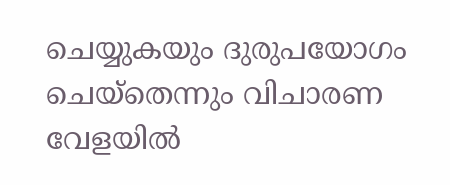ചെയ്യുകയും ദുരുപയോഗം ചെയ്‌തെന്നും വിചാരണ വേളയില്‍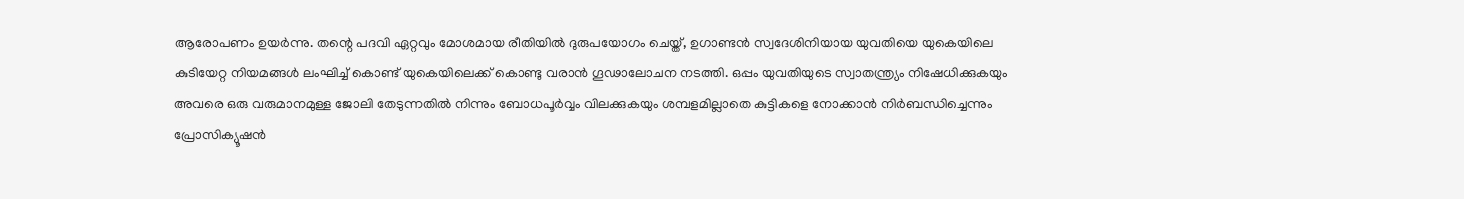ആരോപണം ഉയര്‍ന്നു. തന്റെ പദവി ഏറ്റവും മോശമായ രീതിയില്‍ ദുരുപയോഗം ചെയ്ത്, ഉഗാണ്ടന്‍ സ്വദേശിനിയായ യുവതിയെ യുകെയിലെ കുടിയേറ്റ നിയമങ്ങള്‍ ലംഘിച്ച് കൊണ്ട് യുകെയിലെക്ക് കൊണ്ടു വരാന്‍ ഗൂഢാലോചന നടത്തി. ഒപ്പം യുവതിയുടെ സ്വാതന്ത്ര്യം നിഷേധിക്കുകയും അവരെ ഒരു വരുമാനമുള്ള ജോലി തേടുന്നതില്‍ നിന്നും ബോധപൂര്‍വ്വം വിലക്കുകയും ശമ്പളമില്ലാതെ കുട്ടികളെ നോക്കാന്‍ നിര്‍ബന്ധിച്ചെന്നും പ്രോസിക്യൂഷന്‍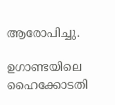ആരോപിച്ചു.

ഉഗാണ്ടയിലെ ഹൈക്കോടതി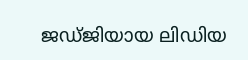ജഡ്ജിയായ ലിഡിയ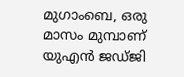മുഗാംബെ, ഒരു മാസം മുമ്പാണ് യുഎന്‍ ജഡ്ജി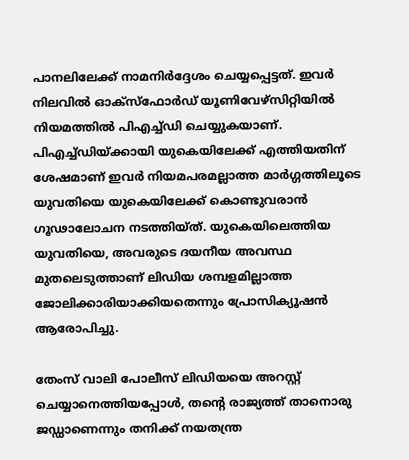പാനലിലേക്ക് നാമനിര്‍ദ്ദേശം ചെയ്യപ്പെട്ടത്. ഇവര്‍ നിലവില്‍ ഓക്‌സ്‌ഫോര്‍ഡ് യൂണിവേഴ്‌സിറ്റിയില്‍ നിയമത്തില്‍ പിഎച്ച്ഡി ചെയ്യുകയാണ്. പിഎച്ച്ഡിയ്ക്കായി യുകെയിലേക്ക് എത്തിയതിന് ശേഷമാണ് ഇവര്‍ നിയമപരമല്ലാത്ത മാര്‍ഗ്ഗത്തിലൂടെ യുവതിയെ യുകെയിലേക്ക് കൊണ്ടുവരാന്‍ ഗൂഢാലോചന നടത്തിയ്ത്. യുകെയിലെത്തിയ യുവതിയെ, അവരുടെ ദയനീയ അവസ്ഥ മുതലെടുത്താണ് ലിഡിയ ശമ്പളമില്ലാത്ത ജോലിക്കാരിയാക്കിയതെന്നും പ്രോസിക്യൂഷന്‍ ആരോപിച്ചു.

തേംസ് വാലി പോലീസ് ലിഡിയയെ അറസ്റ്റ് ചെയ്യാനെത്തിയപ്പോള്‍, തന്റെ രാജ്യത്ത് താനൊരു ജഡ്ഡാണെന്നും തനിക്ക് നയതന്ത്ര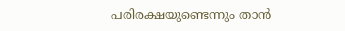പരിരക്ഷയുണ്ടെന്നും താന്‍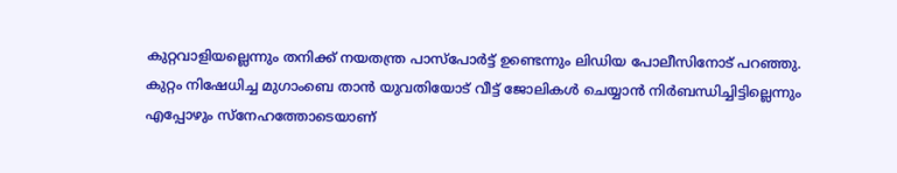കുറ്റവാളിയല്ലെന്നും തനിക്ക് നയതന്ത്ര പാസ്‌പോര്‍ട്ട് ഉണ്ടെന്നും ലിഡിയ പോലീസിനോട് പറഞ്ഞു. കുറ്റം നിഷേധിച്ച മുഗാംബെ താന്‍ യുവതിയോട് വീട്ട് ജോലികള്‍ ചെയ്യാന്‍ നിര്‍ബന്ധിച്ചിട്ടില്ലെന്നും എപ്പോഴും സ്‌നേഹത്തോടെയാണ്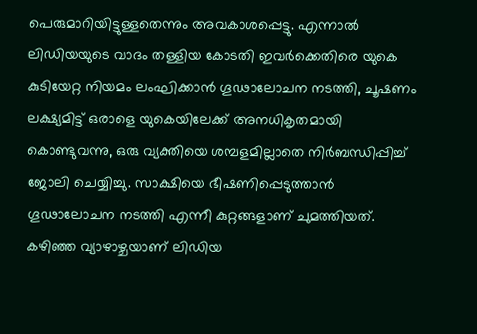പെരുമാറിയിട്ടുള്ളതെന്നും അവകാശപ്പെട്ടു. എന്നാല്‍ ലിഡിയയുടെ വാദം തള്ളിയ കോടതി ഇവര്‍ക്കെതിരെ യുകെ കുടിയേറ്റ നിയമം ലംഘിക്കാന്‍ ഗൂഢാലോചന നടത്തി, ചൂഷണം ലക്ഷ്യമിട്ട് ഒരാളെ യുകെയിലേക്ക് അനധികൃതമായി കൊണ്ടുവന്നു, ഒരു വ്യക്തിയെ ശമ്പളമില്ലാതെ നിര്‍ബന്ധിപ്പിച്ച് ജോലി ചെയ്യിച്ചു. സാക്ഷിയെ ഭീഷണിപ്പെടുത്താന്‍ ഗൂഢാലോചന നടത്തി എന്നീ കുറ്റങ്ങളാണ് ചുമത്തിയത്. കഴിഞ്ഞ വ്യാഴാഴ്ചയാണ് ലിഡിയ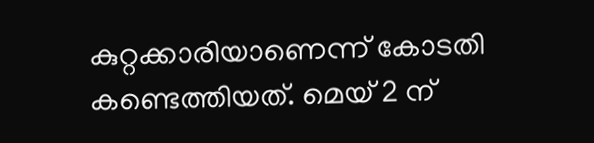കുറ്റക്കാരിയാണെന്ന് കോടതി കണ്ടെത്തിയത്. മെയ് 2 ന്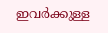ഇവര്‍ക്കുള്ള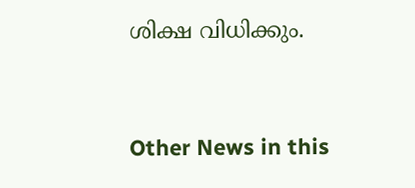ശിക്ഷ വിധിക്കും.


Other News in this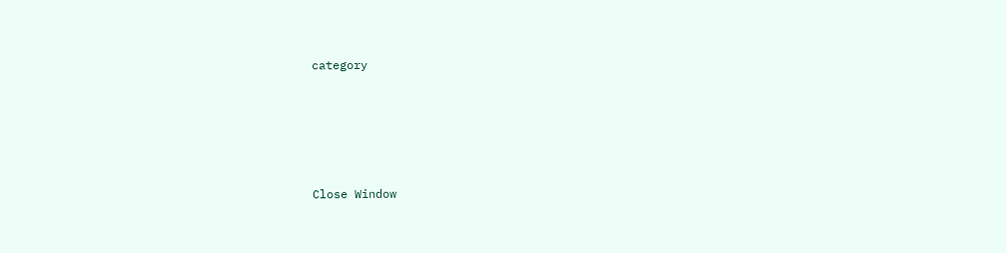category








Close Window